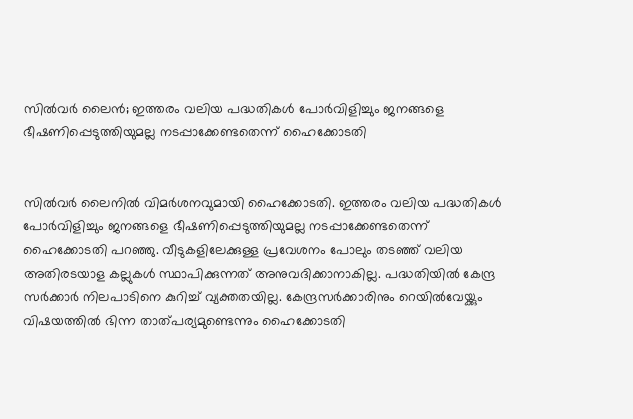സിൽ‍വർ‍ ലൈൻ; ഇത്തരം വലിയ പദ്ധതികൾ‍ പോർ‍വിളിച്ചും ജനങ്ങളെ ഭീഷണിപ്പെടുത്തിയുമല്ല നടപ്പാക്കേണ്ടതെന്ന് ഹൈക്കോടതി


സിൽ‍വർ‍ ലൈനിൽ‍ വിമർ‍ശനവുമായി ഹൈക്കോടതി. ഇത്തരം വലിയ പദ്ധതികൾ‍ പോർ‍വിളിച്ചും ജനങ്ങളെ ഭീഷണിപ്പെടുത്തിയുമല്ല നടപ്പാക്കേണ്ടതെന്ന് ഹൈക്കോടതി പറഞ്ഞു. വീടുകളിലേക്കുള്ള പ്രവേശനം പോലും തടഞ്ഞ് വലിയ അതിരടയാള കല്ലുകൾ‍ സ്ഥാപിക്കുന്നത് അനുവദിക്കാനാകില്ല. പദ്ധതിയിൽ‍ കേന്ദ്ര സർ‍ക്കാർ‍ നിലപാടിനെ കുറിച്ച് വ്യക്തതയില്ല. കേന്ദ്രസർ‍ക്കാരിനും റെയിൽ‍വേയ്ക്കും വിഷയത്തിൽ‍ ഭിന്ന താത്പര്യമുണ്ടെന്നും ഹൈക്കോടതി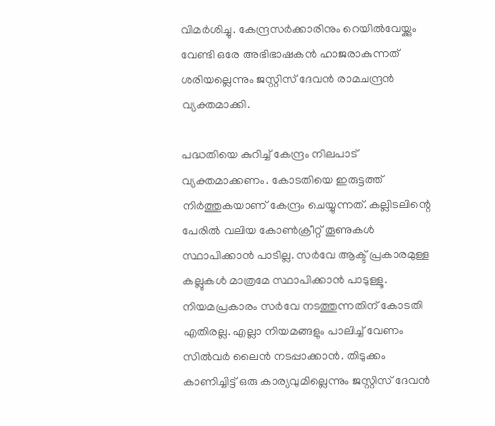വിമർ‍ശിച്ചു. കേന്ദ്രസർ‍ക്കാരിനും റെയിൽ‍വേയ്ക്കും വേണ്ടി ഒരേ അഭിഭാഷകൻ ഹാജരാകുന്നത് ശരിയല്ലെന്നും ജസ്റ്റിസ് ദേവൻ രാമചന്ദ്രൻ വ്യക്തമാക്കി.

പദ്ധതിയെ കുറിച്ച് കേന്ദ്രം നിലപാട് വ്യക്തമാക്കണം. കോടതിയെ ഇരുട്ടത്ത് നിർ‍ത്തുകയാണ് കേന്ദ്രം ചെയ്യുന്നത്. കല്ലിടലിന്റെ പേരിൽ‍ വലിയ കോൺ‍ക്രീറ്റ് തൂണുകൾ‍ സ്ഥാപിക്കാൻ പാടില്ല. സർ‍വേ ആക്ട് പ്രകാരമുള്ള കല്ലുകൾ‍ മാത്രമേ സ്ഥാപിക്കാന്‍ പാടുള്ളൂ. നിയമപ്രകാരം സർ‍വേ നടത്തുന്നതിന് കോടതി എതിരല്ല. എല്ലാ നിയമങ്ങളും പാലിച്ച് വേണം സിൽ‍വർ‍ ലൈന്‍ നടപ്പാക്കാന്‍. തിടുക്കം കാണിച്ചിട്ട് ഒരു കാര്യവുമില്ലെന്നും ജസ്റ്റിസ് ദേവൻ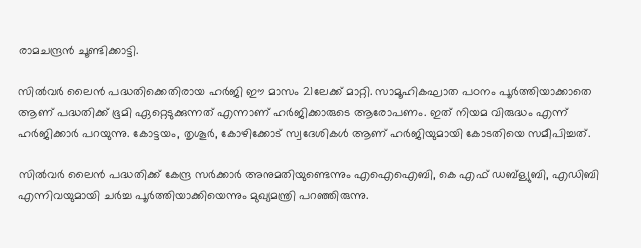രാമചന്ദ്രൻ ചൂണ്ടിക്കാട്ടി.

സിൽ‍വർ‍ ലൈൻ പദ്ധതിക്കെതിരായ ഹർ‍ജി ഈ മാസം 21ലേക്ക് മാറ്റി. സാമൂഹികഘാത പഠനം പൂർ‍ത്തിയാക്കാതെ ആണ് പദ്ധതിക്ക് ഭൂമി ഏറ്റെടുക്കുന്നത് എന്നാണ് ഹർ‍ജിക്കാരുടെ ആരോപണം. ഇത് നിയമ വിരുദ്ധം എന്ന് ഹർ‍ജിക്കാർ‍ പറയുന്നു. കോട്ടയം, തൃശൂർ‍, കോഴിക്കോട് സ്വദേശികൾ‍ ആണ് ഹർ‍ജിയുമായി കോടതിയെ സമീപിച്ചത്.

സിൽ‍വർ‍ ലൈൻ പദ്ധതിക്ക് കേന്ദ്ര സർ‍ക്കാർ‍ അനുമതിയുണ്ടെന്നും എഐഐബി, കെ എഫ് ഡബ്‌ള്യുബി, എഡിബി എന്നിവയുമായി ചർ‍ച്ച പൂർ‍ത്തിയാക്കിയെന്നും മുഖ്യമന്ത്രി പറഞ്ഞിരുന്നു.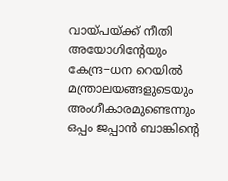വായ്പയ്ക്ക് നീതി അയോഗിന്റേയും കേന്ദ്ര−ധന റെയിൽ‍ മന്ത്രാലയങ്ങളുടെയും അംഗീകാരമുണ്ടെന്നും ഒപ്പം ജപ്പാന്‍ ബാങ്കിന്റെ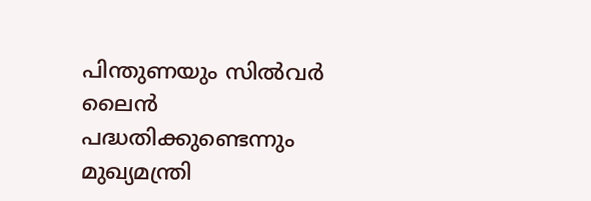പിന്തുണയും സിൽ‍വർ‍ ലൈൻ പദ്ധതിക്കുണ്ടെന്നും മുഖ്യമന്ത്രി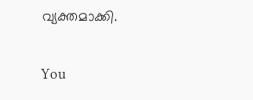വ്യക്തമാക്കി.

You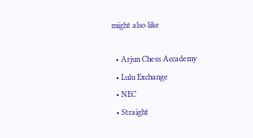might also like

  • Arjun Chess Accademy
  • Lulu Exchange
  • NEC
  • Straight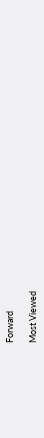Forward

Most Viewed